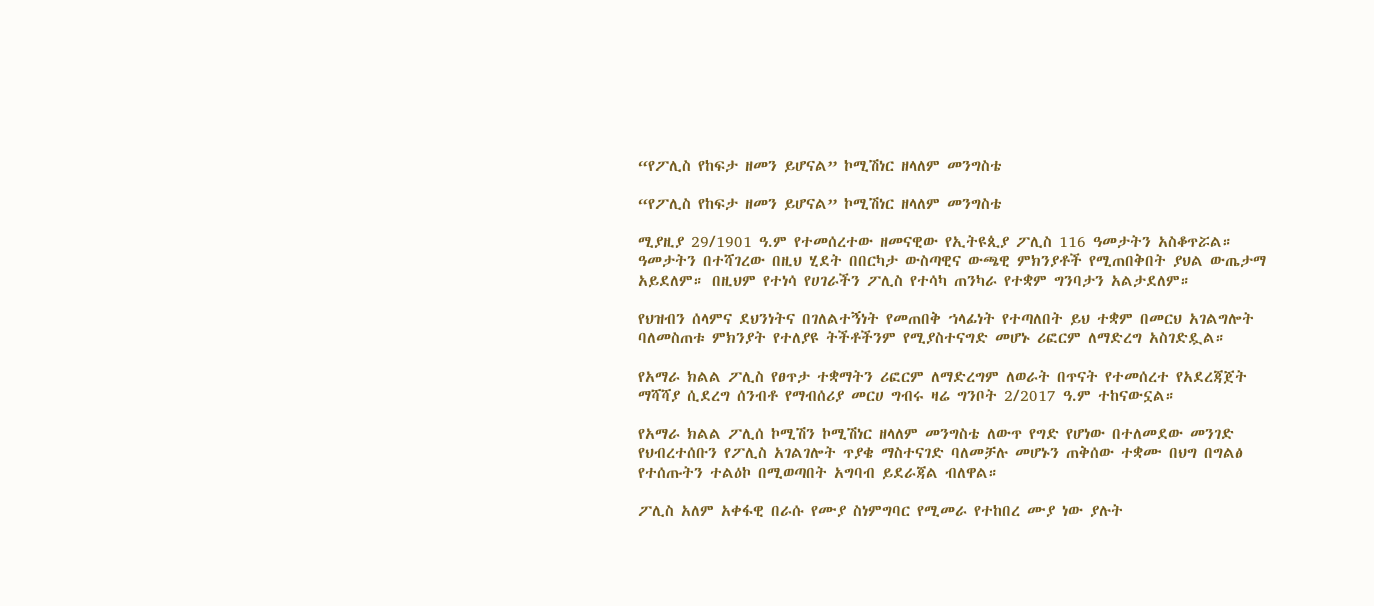“የፖሊስ የከፍታ ዘመን ይሆናል” ኮሚሽነር ዘላለም መንግስቴ

“የፖሊስ የከፍታ ዘመን ይሆናል” ኮሚሽነር ዘላለም መንግስቴ

ሚያዚያ 29/1901 ዓ.ም የተመሰረተው ዘመናዊው የኢትዩጲያ ፖሊስ 116 ዓመታትን አስቆጥሯል። ዓመታትን በተሻገረው በዚህ ሂደት በበርካታ ውስጣዊና ውጫዊ ምክንያቶች የሚጠበቅበት ያህል ውጤታማ አይደለም። በዚህም የተነሳ የሀገራችን ፖሊስ የተሳካ ጠንካራ የተቋም ግንባታን አልታደለም።

የህዝብን ሰላምና ደህንነትና በገለልተኝነት የመጠበቅ ኀላፊነት የተጣለበት ይህ ተቋም በመርህ አገልግሎት ባለመስጠቱ ምክንያት የተለያዩ ትችቶችንም የሚያስተናግድ መሆኑ ሪፎርም ለማድረግ አስገድዷል።

የአማራ ክልል ፖሊስ የፀጥታ ተቋማትን ሪፎርም ለማድረግም ለወራት በጥናት የተመሰረተ የአደረጃጀት ማሻሻያ ሲደረግ ሰንብቶ የማብሰሪያ መርሀ ግብሩ ዛሬ ግንቦት 2/2017 ዓ.ም ተከናውኗል።

የአማራ ክልል ፖሊሰ ኮሚሽን ኮሚሽነር ዘላለም መንግስቴ ለውጥ የግድ የሆነው በተለመደው መንገድ የህብረተሰቡን የፖሊስ አገልገሎት ጥያቄ ማስተናገድ ባለመቻሉ መሆኑን ጠቅሰው ተቋሙ በህግ በግልፅ የተሰጡትን ተልዕኮ በሚወጣበት አግባብ ይደራጃል ብለዋል።

ፖሊስ አለም አቀፋዊ በራሱ የሙያ ስነምግባር የሚመራ የተከበረ ሙያ ነው ያሉት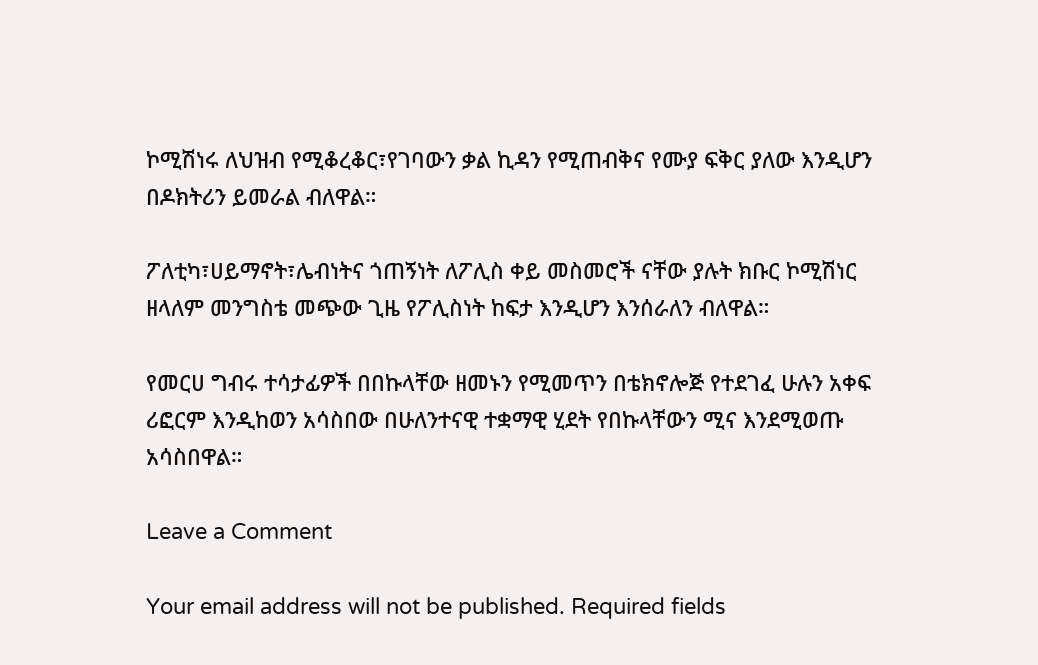ኮሚሽነሩ ለህዝብ የሚቆረቆር፣የገባውን ቃል ኪዳን የሚጠብቅና የሙያ ፍቅር ያለው እንዲሆን በዶክትሪን ይመራል ብለዋል።

ፖለቲካ፣ሀይማኖት፣ሌብነትና ጎጠኝነት ለፖሊስ ቀይ መስመሮች ናቸው ያሉት ክቡር ኮሚሽነር ዘላለም መንግስቴ መጭው ጊዜ የፖሊስነት ከፍታ እንዲሆን እንሰራለን ብለዋል።

የመርሀ ግብሩ ተሳታፊዎች በበኩላቸው ዘመኑን የሚመጥን በቴክኖሎጅ የተደገፈ ሁሉን አቀፍ ሪፎርም እንዲከወን አሳስበው በሁለንተናዊ ተቋማዊ ሂደት የበኩላቸውን ሚና እንደሚወጡ አሳስበዋል።

Leave a Comment

Your email address will not be published. Required fields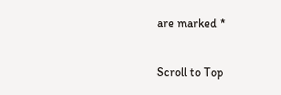are marked *

Scroll to Top